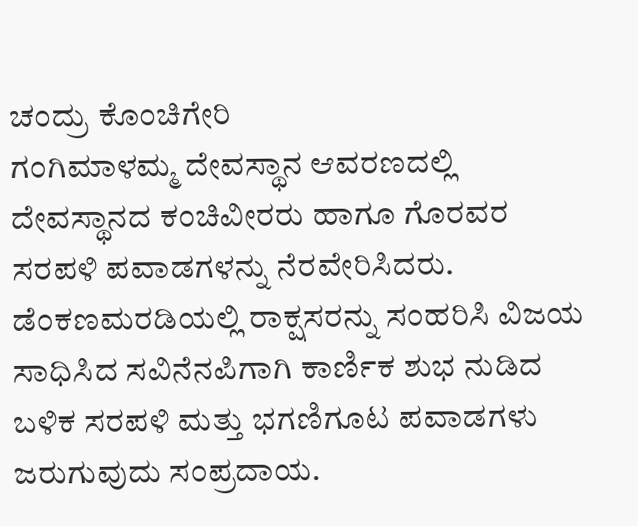ಚಂದ್ರು ಕೊಂಚಿಗೇರಿ
ಗಂಗಿಮಾಳಮ್ಮ ದೇವಸ್ಥಾನ ಆವರಣದಲ್ಲಿ ದೇವಸ್ಥಾನದ ಕಂಚಿವೀರರು ಹಾಗೂ ಗೊರವರ ಸರಪಳಿ ಪವಾಡಗಳನ್ನು ನೆರವೇರಿಸಿದರು. ಡೆಂಕಣಮರಡಿಯಲ್ಲಿ ರಾಕ್ಷಸರನ್ನು ಸಂಹರಿಸಿ ವಿಜಯ ಸಾಧಿಸಿದ ಸವಿನೆನಪಿಗಾಗಿ ಕಾರ್ಣಿಕ ಶುಭ ನುಡಿದ ಬಳಿಕ ಸರಪಳಿ ಮತ್ತು ಭಗಣಿಗೂಟ ಪವಾಡಗಳು ಜರುಗುವುದು ಸಂಪ್ರದಾಯ.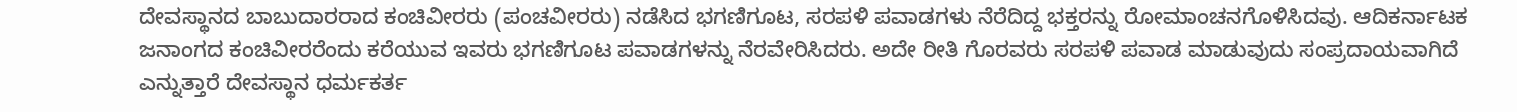ದೇವಸ್ಥಾನದ ಬಾಬುದಾರರಾದ ಕಂಚಿವೀರರು (ಪಂಚವೀರರು) ನಡೆಸಿದ ಭಗಣಿಗೂಟ, ಸರಪಳಿ ಪವಾಡಗಳು ನೆರೆದಿದ್ದ ಭಕ್ತರನ್ನು ರೋಮಾಂಚನಗೊಳಿಸಿದವು. ಆದಿಕರ್ನಾಟಕ ಜನಾಂಗದ ಕಂಚಿವೀರರೆಂದು ಕರೆಯುವ ಇವರು ಭಗಣಿಗೂಟ ಪವಾಡಗಳನ್ನು ನೆರವೇರಿಸಿದರು. ಅದೇ ರೀತಿ ಗೊರವರು ಸರಪಳಿ ಪವಾಡ ಮಾಡುವುದು ಸಂಪ್ರದಾಯವಾಗಿದೆ ಎನ್ನುತ್ತಾರೆ ದೇವಸ್ಥಾನ ಧರ್ಮಕರ್ತ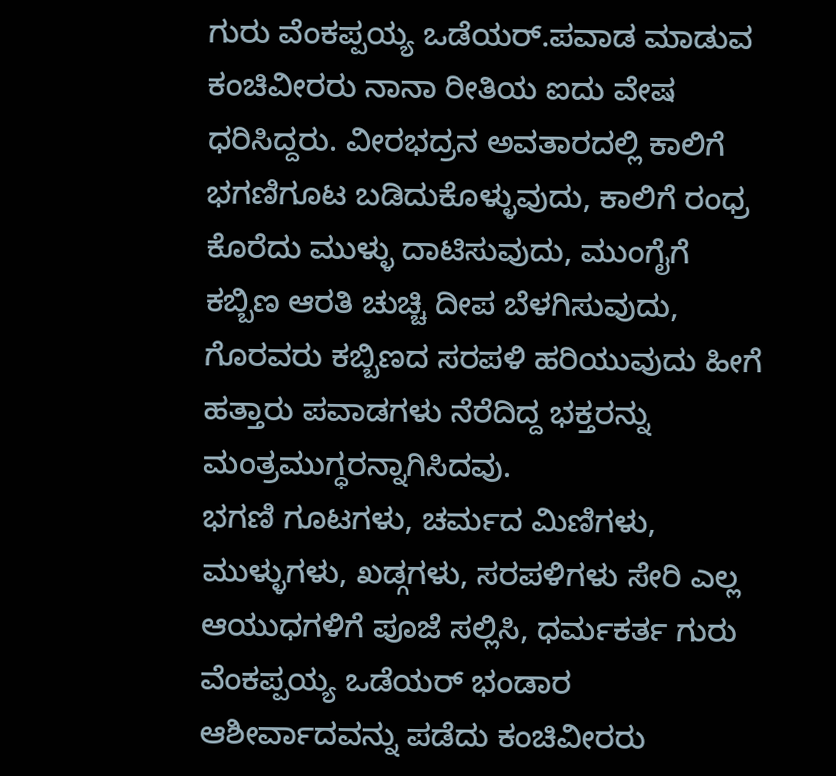ಗುರು ವೆಂಕಪ್ಪಯ್ಯ ಒಡೆಯರ್.ಪವಾಡ ಮಾಡುವ ಕಂಚಿವೀರರು ನಾನಾ ರೀತಿಯ ಐದು ವೇಷ ಧರಿಸಿದ್ದರು. ವೀರಭದ್ರನ ಅವತಾರದಲ್ಲಿ ಕಾಲಿಗೆ ಭಗಣಿಗೂಟ ಬಡಿದುಕೊಳ್ಳುವುದು, ಕಾಲಿಗೆ ರಂಧ್ರ ಕೊರೆದು ಮುಳ್ಳು ದಾಟಿಸುವುದು, ಮುಂಗೈಗೆ ಕಬ್ಬಿಣ ಆರತಿ ಚುಚ್ಚಿ ದೀಪ ಬೆಳಗಿಸುವುದು, ಗೊರವರು ಕಬ್ಬಿಣದ ಸರಪಳಿ ಹರಿಯುವುದು ಹೀಗೆ ಹತ್ತಾರು ಪವಾಡಗಳು ನೆರೆದಿದ್ದ ಭಕ್ತರನ್ನು ಮಂತ್ರಮುಗ್ಧರನ್ನಾಗಿಸಿದವು.
ಭಗಣಿ ಗೂಟಗಳು, ಚರ್ಮದ ಮಿಣಿಗಳು, ಮುಳ್ಳುಗಳು, ಖಡ್ಗಗಳು, ಸರಪಳಿಗಳು ಸೇರಿ ಎಲ್ಲ ಆಯುಧಗಳಿಗೆ ಪೂಜೆ ಸಲ್ಲಿಸಿ, ಧರ್ಮಕರ್ತ ಗುರು ವೆಂಕಪ್ಪಯ್ಯ ಒಡೆಯರ್ ಭಂಡಾರ ಆಶೀರ್ವಾದವನ್ನು ಪಡೆದು ಕಂಚಿವೀರರು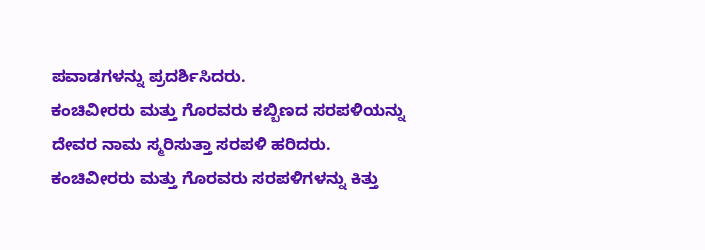ಪವಾಡಗಳನ್ನು ಪ್ರದರ್ಶಿಸಿದರು.
ಕಂಚಿವೀರರು ಮತ್ತು ಗೊರವರು ಕಬ್ಬಿಣದ ಸರಪಳಿಯನ್ನು ದೇವರ ನಾಮ ಸ್ಮರಿಸುತ್ತಾ ಸರಪಳಿ ಹರಿದರು. ಕಂಚಿವೀರರು ಮತ್ತು ಗೊರವರು ಸರಪಳಿಗಳನ್ನು ಕಿತ್ತು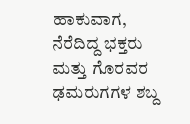ಹಾಕುವಾಗ, ನೆರೆದಿದ್ದ ಭಕ್ತರು ಮತ್ತು ಗೊರವರ ಢಮರುಗಗಳ ಶಬ್ದ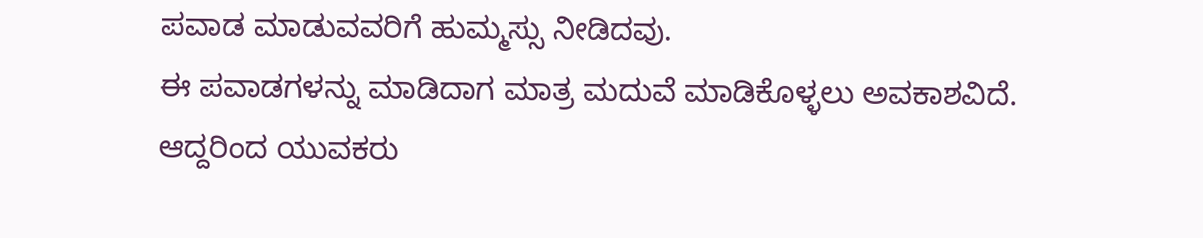ಪವಾಡ ಮಾಡುವವರಿಗೆ ಹುಮ್ಮಸ್ಸು ನೀಡಿದವು.
ಈ ಪವಾಡಗಳನ್ನು ಮಾಡಿದಾಗ ಮಾತ್ರ ಮದುವೆ ಮಾಡಿಕೊಳ್ಳಲು ಅವಕಾಶವಿದೆ. ಆದ್ದರಿಂದ ಯುವಕರು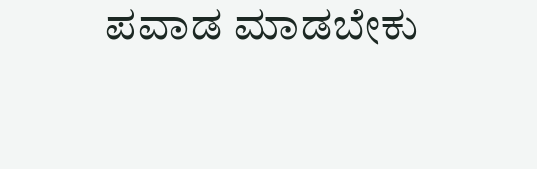ಪವಾಡ ಮಾಡಬೇಕು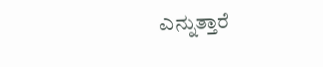ಎನ್ನುತ್ತಾರೆ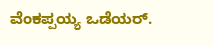ವೆಂಕಪ್ಪಯ್ಯ ಒಡೆಯರ್.